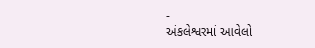-
અંકલેશ્વરમાં આવેલો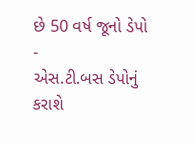છે 50 વર્ષ જૂનો ડેપો
-
એસ.ટી.બસ ડેપોનું કરાશે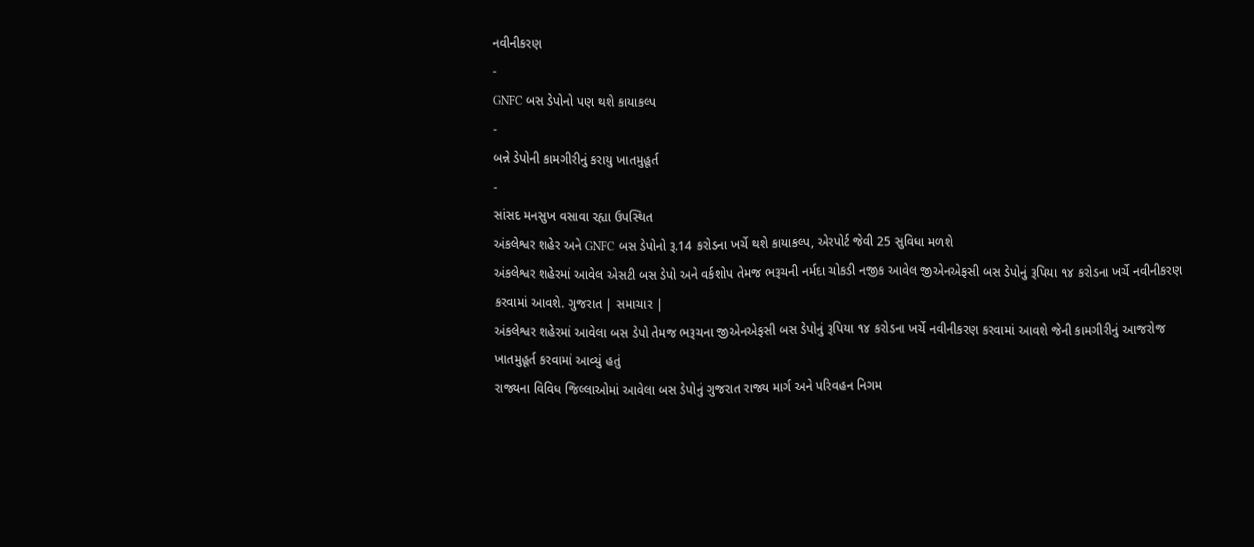નવીનીકરણ
-
GNFC બસ ડેપોનો પણ થશે કાયાકલ્પ
-
બન્ને ડેપોની કામગીરીનું કરાયુ ખાતમુહૂર્ત
-
સાંસદ મનસુખ વસાવા રહ્યા ઉપસ્થિત
અંકલેશ્વર શહેર અને GNFC બસ ડેપોનો રૂ.14 કરોડના ખર્ચે થશે કાયાકલ્પ, એરપોર્ટ જેવી 25 સુવિધા મળશે
અંકલેશ્વર શહેરમાં આવેલ એસટી બસ ડેપો અને વર્કશોપ તેમજ ભરૂચની નર્મદા ચોકડી નજીક આવેલ જીએનએફસી બસ ડેપોનું રૂપિયા ૧૪ કરોડના ખર્ચે નવીનીકરણ કરવામાં આવશે. ગુજરાત | સમાચાર |
અંકલેશ્વર શહેરમાં આવેલા બસ ડેપો તેમજ ભરૂચના જીએનએફસી બસ ડેપોનું રૂપિયા ૧૪ કરોડના ખર્ચે નવીનીકરણ કરવામાં આવશે જેની કામગીરીનું આજરોજ ખાતમુહૂર્ત કરવામાં આવ્યું હતું
રાજ્યના વિવિધ જિલ્લાઓમાં આવેલા બસ ડેપોનું ગુજરાત રાજ્ય માર્ગ અને પરિવહન નિગમ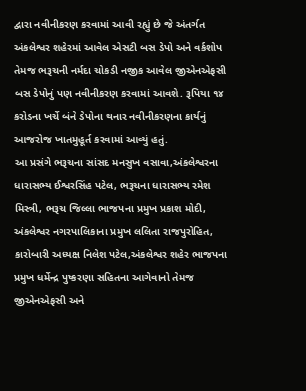દ્વારા નવીનીકરણ કરવામાં આવી રહ્યું છે જે અંતર્ગત અંકલેશ્વર શહેરમાં આવેલ એસટી બસ ડેપો અને વર્કશોપ તેમજ ભરૂચની નર્મદા ચોકડી નજીક આવેલ જીએનએફસી બસ ડેપોનું પણ નવીનીકરણ કરવામાં આવશે. રૂપિયા ૧૪ કરોડના ખર્ચે બંને ડેપોના થનાર નવીનીકરણના કાર્યનું આજરોજ ખાતમુહૂર્ત કરવામાં આવ્યું હતું.
આ પ્રસંગે ભરૂચના સાંસદ મનસુખ વસાવા,અંકલેશ્વરના ધારાસભ્ય ઈશ્વરસિંહ પટેલ, ભરૂચના ધારાસભ્ય રમેશ મિસ્ત્રી, ભરૂચ જિલ્લા ભાજપના પ્રમુખ પ્રકાશ મોદી, અંકલેશ્વર નગરપાલિકાના પ્રમુખ લલિતા રાજપુરોહિત, કારોબારી અધ્યક્ષ નિલેશ પટેલ,અંકલેશ્વર શહેર ભાજપના પ્રમુખ ધર્મેન્દ્ર પુષ્કરણા સહિતના આગેવાનો તેમજ જીએનએફસી અને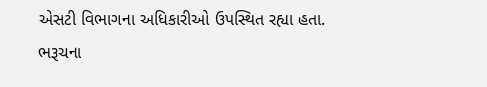એસટી વિભાગના અધિકારીઓ ઉપસ્થિત રહ્યા હતા.
ભરૂચના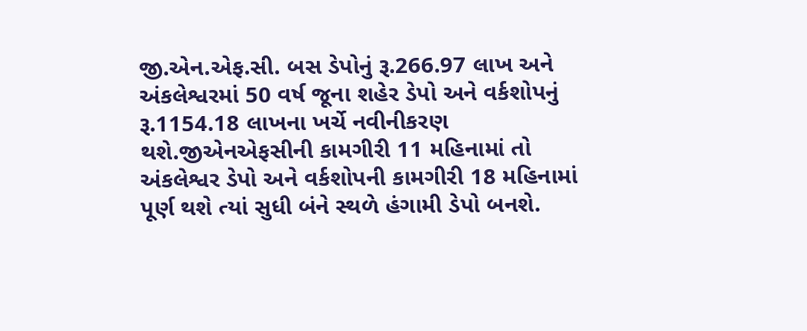જી.એન.એફ.સી. બસ ડેપોનું રૂ.266.97 લાખ અને અંકલેશ્વરમાં 50 વર્ષ જૂના શહેર ડેપો અને વર્કશોપનું રૂ.1154.18 લાખના ખર્ચે નવીનીકરણ થશે.જીએનએફસીની કામગીરી 11 મહિનામાં તો અંકલેશ્વર ડેપો અને વર્કશોપની કામગીરી 18 મહિનામાં પૂર્ણ થશે ત્યાં સુધી બંને સ્થળે હંગામી ડેપો બનશે.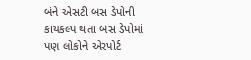બંને એસટી બસ ડેપોની કાયકલ્પ થતા બસ ડેપોમાં પણ લોકોને એરપોર્ટ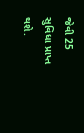જેવી 25 સુવિધા પ્રાપ્ત થશે.